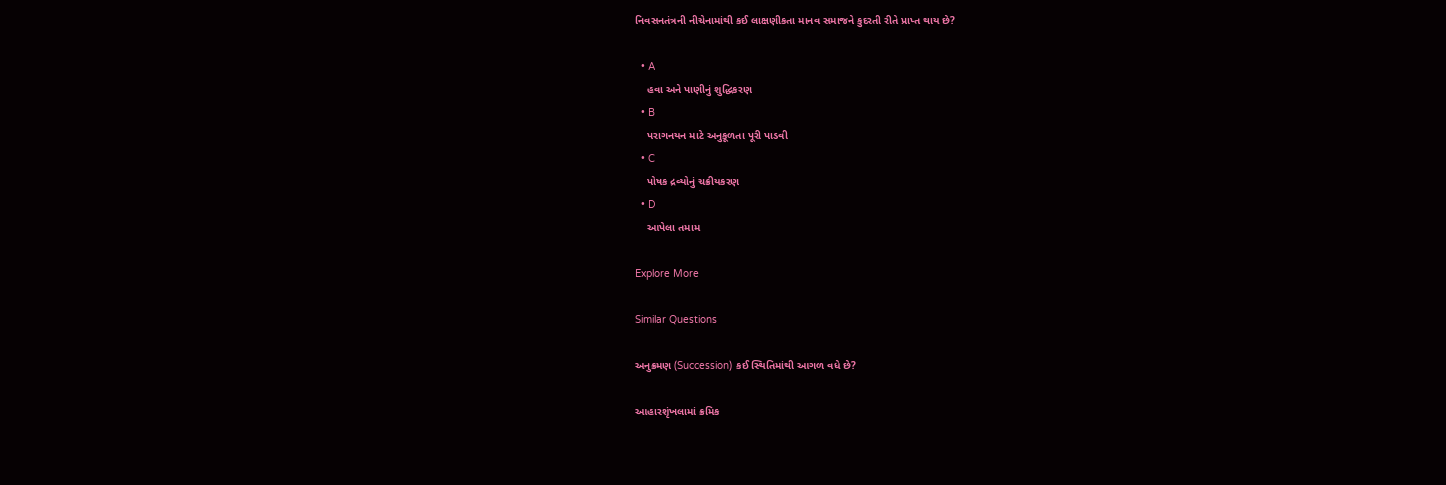નિવસનતંત્રની નીચેનામાંથી કઈ લાક્ષણીકતા માનવ સમાજને કુદરતી રીતે પ્રાપ્ત થાય છે?

  • A
    હવા અને પાણીનું શુદ્ધિકરણ
  • B
    પરાગનયન માટે અનુકૂળતા પૂરી પાડવી
  • C
    પોષક દ્રવ્યોનું ચક્રીયકરણ
  • D
    આપેલા તમામ

Explore More

Similar Questions

અનુક્રમણ (Succession) કઈ સ્થિતિમાંથી આગળ વધે છે?

આહારશૃંખલામાં ક્રમિક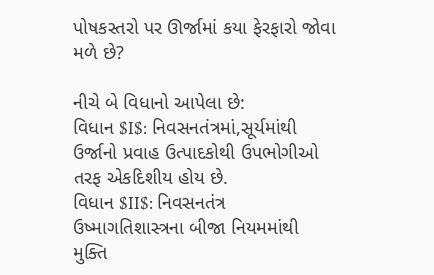પોષકસ્તરો પર ઊર્જામાં કયા ફેરફારો જોવા મળે છે?

નીચે બે વિધાનો આપેલા છે:
વિધાન $I$: નિવસનતંત્રમાં,સૂર્યમાંથી ઉર્જાનો પ્રવાહ ઉત્પાદકોથી ઉપભોગીઓ તરફ એકદિશીય હોય છે.
વિધાન $II$: નિવસનતંત્ર ઉષ્માગતિશાસ્ત્રના બીજા નિયમમાંથી મુક્તિ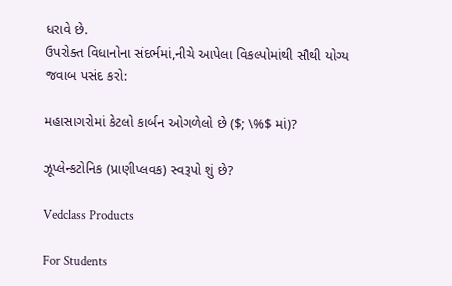ધરાવે છે.
ઉપરોક્ત વિધાનોના સંદર્ભમાં,નીચે આપેલા વિકલ્પોમાંથી સૌથી યોગ્ય જવાબ પસંદ કરો:

મહાસાગરોમાં કેટલો કાર્બન ઓગળેલો છે ($; \%$ માં)?

ઝૂપ્લેન્કટોનિક (પ્રાણીપ્લવક) સ્વરૂપો શું છે?

Vedclass Products

For Students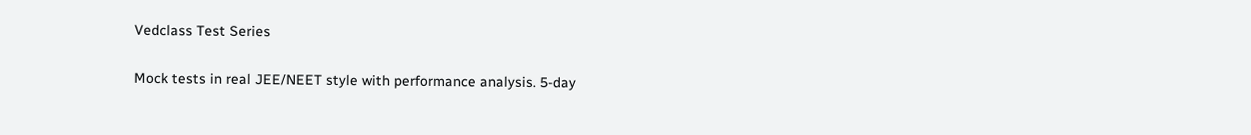Vedclass Test Series

Mock tests in real JEE/NEET style with performance analysis. 5-day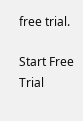free trial.

Start Free Trial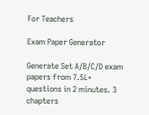For Teachers

Exam Paper Generator

Generate Set A/B/C/D exam papers from 7.5L+ questions in 2 minutes. 3 chapters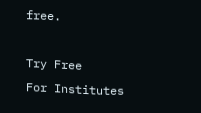free.

Try Free
For Institutes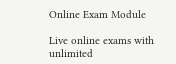Online Exam Module

Live online exams with unlimited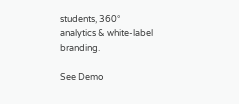students, 360° analytics & white-label branding.

See Demo